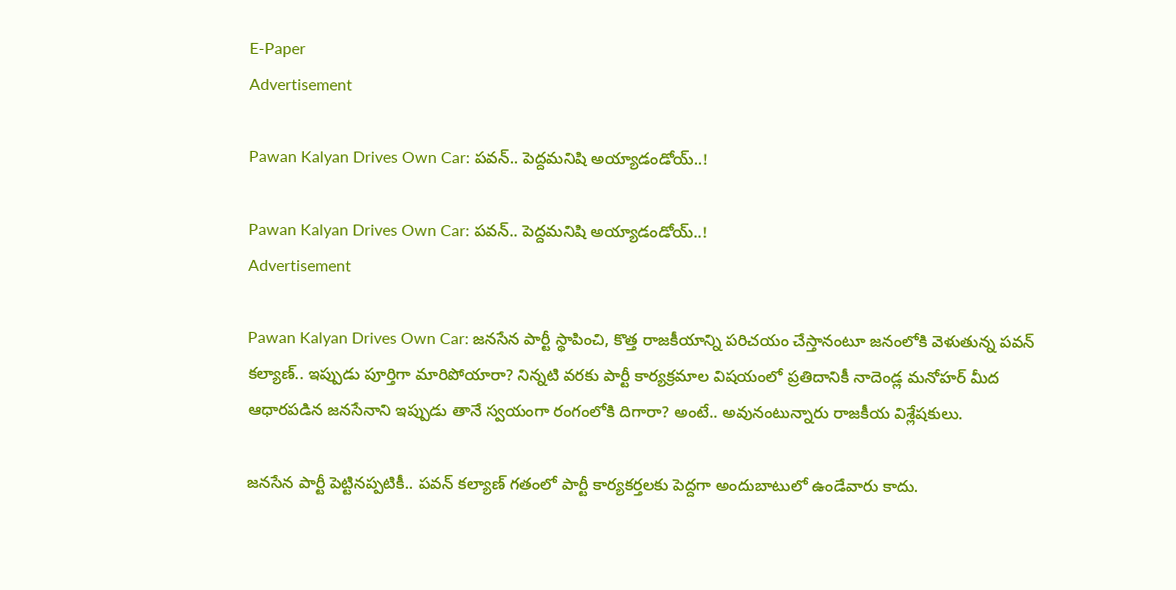E-Paper
Advertisement

Pawan Kalyan Drives Own Car: పవన్.. పెద్దమనిషి అయ్యాడండోయ్..!

Pawan Kalyan Drives Own Car: పవన్.. పెద్దమనిషి అయ్యాడండోయ్..!
Advertisement

Pawan Kalyan Drives Own Car: జనసేన పార్టీ స్థాపించి, కొత్త రాజకీయాన్ని పరిచయం చేస్తానంటూ జనంలోకి వెళుతున్న పవన్ కల్యాణ్.. ఇప్పుడు పూర్తిగా మారిపోయారా? నిన్నటి వరకు పార్టీ కార్యక్రమాల విషయంలో ప్రతిదానికీ నాదెండ్ల మనోహర్ మీద ఆధారపడిన జనసేనాని ఇప్పుడు తానే స్వయంగా రంగంలోకి దిగారా? అంటే.. అవునంటున్నారు రాజకీయ విశ్లేషకులు.

జనసేన పార్టీ పెట్టినప్పటికీ.. పవన్ కల్యాణ్ గతంలో పార్టీ కార్యకర్తలకు పెద్దగా అందుబాటులో ఉండేవారు కాదు.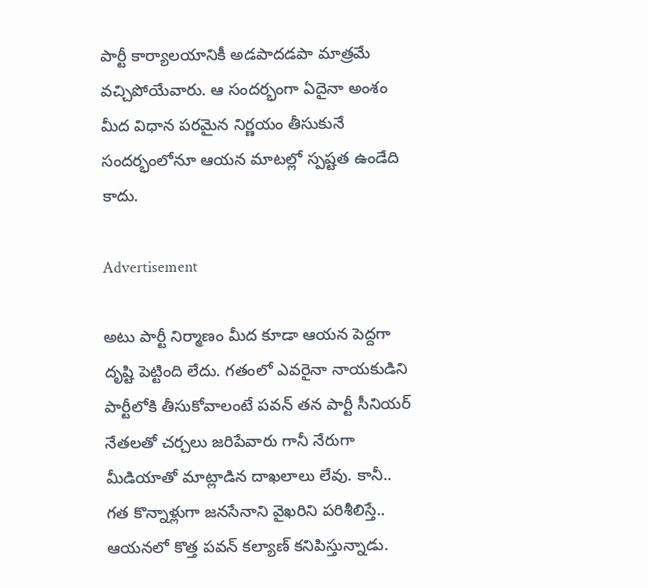పార్టీ కార్యాలయానికీ అడపాదడపా మాత్రమే వచ్చిపోయేవారు. ఆ సందర్భంగా ఏదైనా అంశం మీద విధాన పరమైన నిర్ణయం తీసుకునే సందర్భంలోనూ ఆయన మాటల్లో స్పష్టత ఉండేది కాదు.

Advertisement

అటు పార్టీ నిర్మాణం మీద కూడా ఆయన పెద్దగా దృష్టి పెట్టింది లేదు. గతంలో ఎవరైనా నాయకుడిని పార్టీలోకి తీసుకోవాలంటే పవన్ తన పార్టీ సీనియర్ నేతలతో చర్చలు జరిపేవారు గానీ నేరుగా మీడియాతో మాట్లాడిన దాఖలాలు లేవు. కానీ.. గత కొన్నాళ్లుగా జనసేనాని వైఖరిని పరిశీలిస్తే.. ఆయనలో కొత్త పవన్ కల్యాణ్ కనిపిస్తున్నాడు.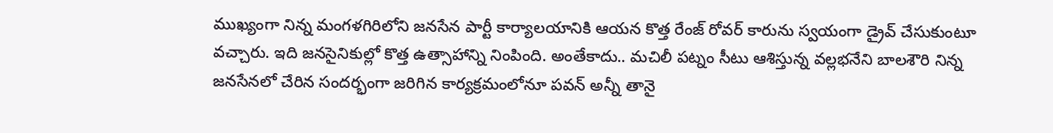ముఖ్యంగా నిన్న మంగళగిరిలోని జనసేన పార్టీ కార్యాలయానికి ఆయన కొత్త రేంజ్ రోవర్ కారును స్వయంగా డ్రైవ్ చేసుకుంటూ వచ్చారు. ఇది జనసైనికుల్లో కొత్త ఉత్సాహాన్ని నింపింది. అంతేకాదు.. మచిలీ పట్నం సీటు ఆశిస్తున్న వల్లభనేని బాలశౌరి నిన్న జనసేనలో చేరిన సందర్భంగా జరిగిన కార్యక్రమంలోనూ పవన్ అన్నీ తానై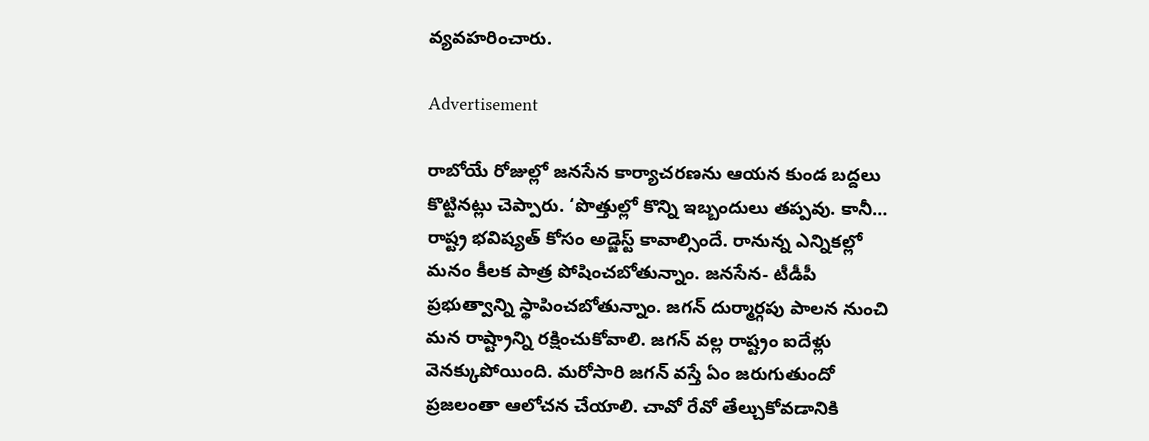వ్యవహరించారు.

Advertisement

రాబోయే రోజుల్లో జనసేన కార్యాచరణను ఆయన కుండ బద్దలు కొట్టినట్లు చెప్పారు. ‘పొత్తుల్లో కొన్ని ఇబ్బందులు తప్పవు. కానీ… రాష్ట్ర భవిష్యత్ కోసం అడ్జెస్ట్ కావాల్సిందే. రానున్న ఎన్నికల్లో మనం కీలక పాత్ర పోషించబోతున్నాం. జనసేన- టీడీపీ ప్రభుత్వాన్ని స్థాపించబోతున్నాం. జగన్ దుర్మార్గపు పాలన నుంచి మన రాష్ట్రాన్ని రక్షించుకోవాలి. జగన్ వల్ల రాష్ట్రం ఐదేళ్లు వెనక్కుపోయింది. మరోసారి జగన్ వస్తే ఏం జరుగుతుందో ప్రజలంతా ఆలోచన చేయాలి. చావో రేవో తేల్చుకోవడానికి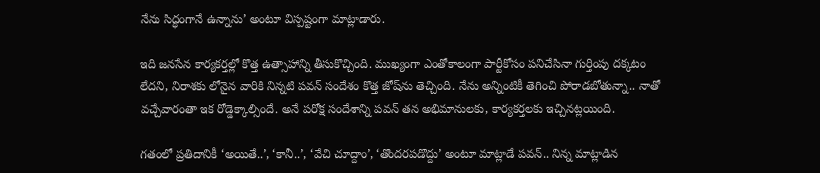నేను సిద్ధంగానే ఉన్నాను’ అంటూ విస్పష్టంగా మాట్లాడారు.

ఇది జనసేన కార్యకర్తల్లో కొత్త ఉత్సాహాన్ని తీసుకొచ్చింది. ముఖ్యంగా ఎంతోకాలంగా పార్టీకోసం పనిచేసినా గుర్తింపు దక్కటం లేదని, నిరాశకు లోనైన వారికి నిన్నటి పవన్ సందేశం కొత్త జోష్‌ను తెచ్చింది. నేను అన్నింటికీ తెగించి పోరాడబోతున్నా.. నాతో వచ్చేవారంతా ఇక రోడ్డెక్కాల్సిందే. అనే పరోక్ష సందేశాన్ని పవన్ తన అభిమానులకు, కార్యకర్తలకు ఇచ్చినట్లయింది.

గతంలో ప్రతిదానికీ ‘అయితే..’, ‘కానీ..’, ‘వేచి చూద్దాం’, ‘తొందరపడొద్దు’ అంటూ మాట్లాడే పవన్.. నిన్న మాట్లాడిన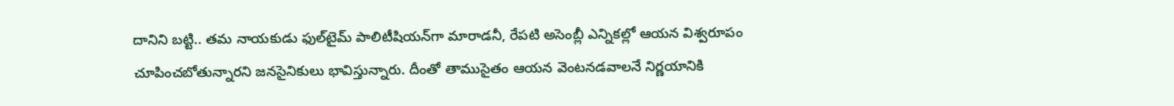దానిని బట్టి.. తమ నాయకుడు ఫుల్‌టైమ్ పాలిటీషియన్‌గా మారాడనీ, రేపటి అసెంబ్లీ ఎన్నికల్లో ఆయన విశ్వరూపం చూపించబోతున్నారని జనసైనికులు భావిస్తున్నారు. దీంతో తాముసైతం ఆయన వెంటనడవాలనే నిర్ణయానికి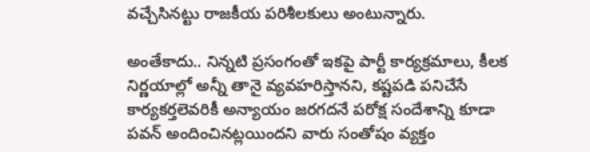వచ్చేసినట్టు రాజకీయ పరిశీలకులు అంటున్నారు.

అంతేకాదు.. నిన్నటి ప్రసంగంతో ఇకపై పార్టీ కార్యక్రమాలు, కీలక నిర్ణయాల్లో అన్నీ తానై వ్యవహరిస్తానని, కష్టపడి పనిచేసే కార్యకర్తలెవరికీ అన్యాయం జరగదనే పరోక్ష సందేశాన్ని కూడా పవన్ అందించినట్లయిందని వారు సంతోషం వ్యక్తం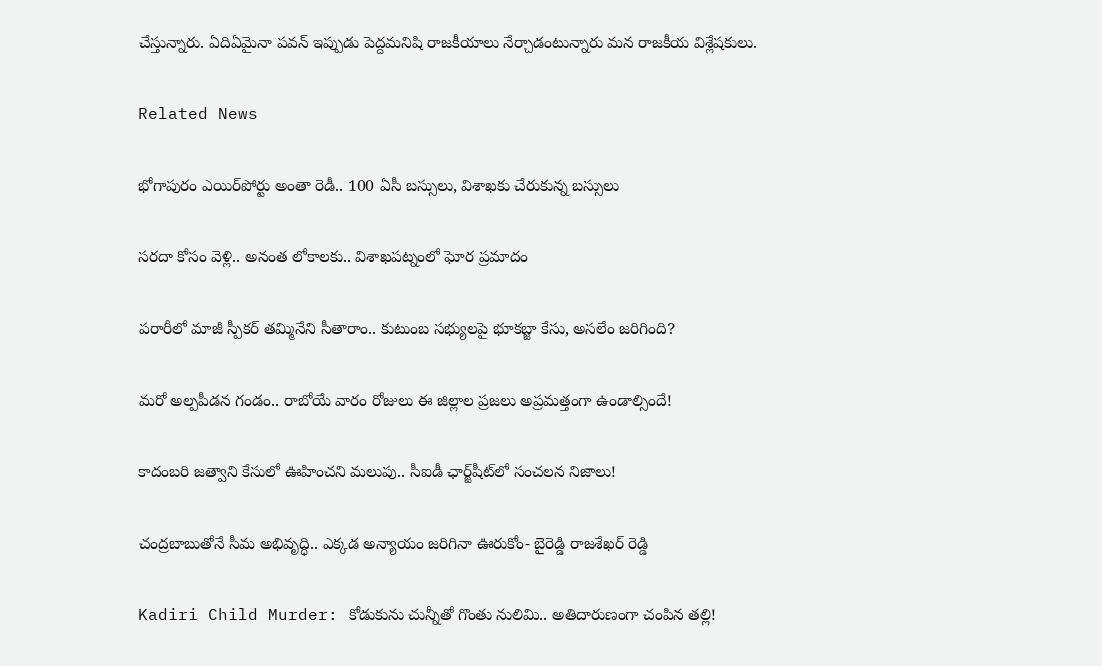చేస్తున్నారు. ఏదిఏమైనా పవన్ ఇప్పుడు పెద్దమనిషి రాజకీయాలు నేర్చాడంటున్నారు మన రాజకీయ విశ్లేషకులు.

Related News

భోగాపురం ఎయిర్‌పోర్టు అంతా రెడీ.. 100 ఏసీ బస్సులు, విశాఖకు చేరుకున్న బస్సులు

సరదా కోసం వెళ్లి.. అనంత లోకాలకు.. విశాఖపట్నంలో ఘోర ప్రమాదం

పరారీలో మాజీ స్పీకర్ తమ్మినేని సీతారాం.. కుటుంబ సభ్యులపై భూకబ్జా కేసు, అసలేం జరిగింది?

మరో అల్పపీడన గండం.. రాబోయే వారం రోజులు ఈ జిల్లాల ప్రజలు అప్రమత్తంగా ఉండాల్సిందే!

కాదంబరి జత్వాని కేసులో ఊహించని మలుపు.. సీఐడీ ఛార్జ్‌షీట్‌లో సంచలన నిజాలు!

చంద్రబాబుతోనే సీమ అభివృద్ధి.. ఎక్కడ అన్యాయం జరిగినా ఊరుకోం- బైరెడ్డి రాజశేఖర్ రెడ్డి

Kadiri Child Murder: కోడుకును చున్నీతో గొంతు నులిమి.. అతిదారుణంగా చంపిన తల్లి!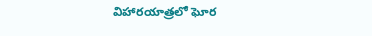విహారయాత్రలో ఘోర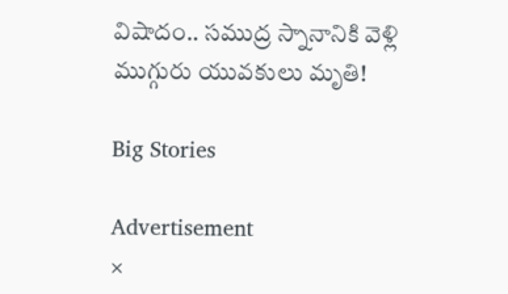విషాదం.. సముద్ర స్నానానికి వెళ్లి ముగ్గురు యువకులు మృతి!

Big Stories

Advertisement
×